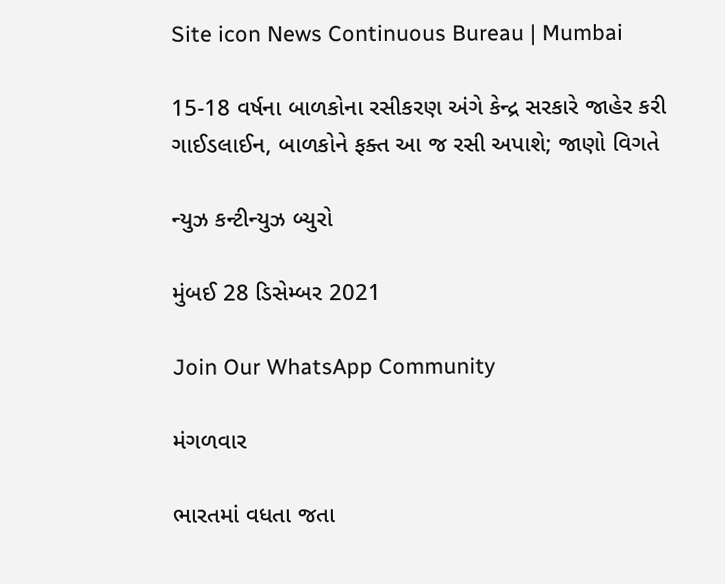Site icon News Continuous Bureau | Mumbai

15-18 વર્ષના બાળકોના રસીકરણ અંગે કેન્દ્ર સરકારે જાહેર કરી ગાઈડલાઈન, બાળકોને ફક્ત આ જ રસી અપાશે; જાણો વિગતે

ન્યુઝ કન્ટીન્યુઝ બ્યુરો

મુંબઈ 28 ડિસેમ્બર 2021

Join Our WhatsApp Community

મંગળવાર

ભારતમાં વધતા જતા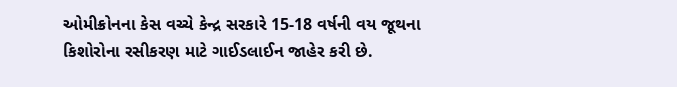ઓમીક્રોનના કેસ વચ્ચે કેન્દ્ર સરકારે 15-18 વર્ષની વય જૂથના કિશોરોના રસીકરણ માટે ગાઈડલાઈન જાહેર કરી છે.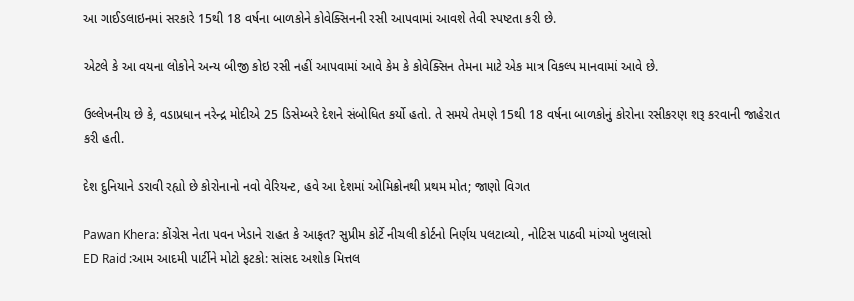આ ગાઈડલાઇનમાં સરકારે 15થી 18 વર્ષના બાળકોને કોવેક્સિનની રસી આપવામાં આવશે તેવી સ્પષ્ટતા કરી છે.

એટલે કે આ વયના લોકોને અન્ય બીજી કોઇ રસી નહીં આપવામાં આવે કેમ કે કોવેક્સિન તેમના માટે એક માત્ર વિકલ્પ માનવામાં આવે છે.

ઉલ્લેખનીય છે કે, વડાપ્રધાન નરેન્દ્ર મોદીએ 25 ડિસેમ્બરે દેશને સંબોધિત કર્યો હતો. તે સમયે તેમણે 15થી 18 વર્ષના બાળકોનું કોરોના રસીકરણ શરૂ કરવાની જાહેરાત કરી હતી.

દેશ દુનિયાને ડરાવી રહ્યો છે કોરોનાનો નવો વેરિયન્ટ, હવે આ દેશમાં ઓમિક્રોનથી પ્રથમ મોત; જાણો વિગત

Pawan Khera: કોંગ્રેસ નેતા પવન ખેડાને રાહત કે આફત? સુપ્રીમ કોર્ટે નીચલી કોર્ટનો નિર્ણય પલટાવ્યો, નોટિસ પાઠવી માંગ્યો ખુલાસો
ED Raid :આમ આદમી પાર્ટીને મોટો ફટકો: સાંસદ અશોક મિત્તલ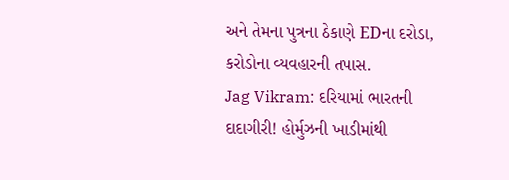અને તેમના પુત્રના ઠેકાણે EDના દરોડા, કરોડોના વ્યવહારની તપાસ.
Jag Vikram: દરિયામાં ભારતની દાદાગીરી! હોર્મુઝની ખાડીમાંથી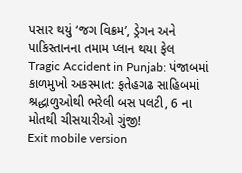પસાર થયું ‘જગ વિક્રમ’, ડ્રેગન અને પાકિસ્તાનના તમામ પ્લાન થયા ફેલ
Tragic Accident in Punjab: પંજાબમાં કાળમુખો અકસ્માત: ફતેહગઢ સાહિબમાં શ્રદ્ધાળુઓથી ભરેલી બસ પલટી, 6 ના મોતથી ચીસયારીઓ ગુંજી!
Exit mobile version